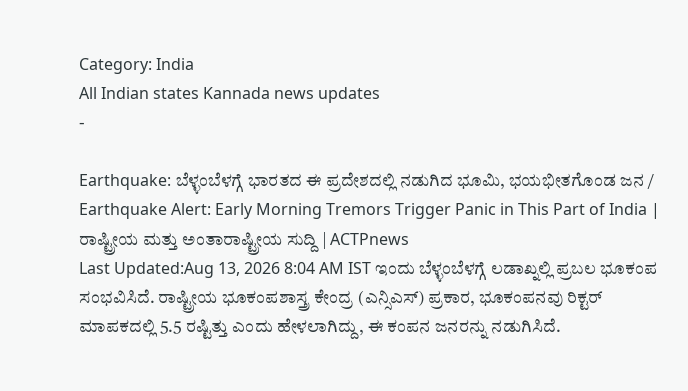Category: India
All Indian states Kannada news updates
-

Earthquake: ಬೆಳ್ಳಂಬೆಳಗ್ಗೆ ಭಾರತದ ಈ ಪ್ರದೇಶದಲ್ಲಿ ನಡುಗಿದ ಭೂಮಿ, ಭಯಭೀತಗೊಂಡ ಜನ / Earthquake Alert: Early Morning Tremors Trigger Panic in This Part of India | ರಾಷ್ಟ್ರೀಯ ಮತ್ತು ಅಂತಾರಾಷ್ಟ್ರೀಯ ಸುದ್ದಿ | ACTPnews
Last Updated:Aug 13, 2026 8:04 AM IST ಇಂದು ಬೆಳ್ಳಂಬೆಳಗ್ಗೆ ಲಡಾಖ್ನಲ್ಲಿ ಪ್ರಬಲ ಭೂಕಂಪ ಸಂಭವಿಸಿದೆ. ರಾಷ್ಟ್ರೀಯ ಭೂಕಂಪಶಾಸ್ತ್ರ ಕೇಂದ್ರ (ಎನ್ಸಿಎಸ್) ಪ್ರಕಾರ, ಭೂಕಂಪನವು ರಿಕ್ಟರ್ ಮಾಪಕದಲ್ಲಿ 5.5 ರಷ್ಟಿತ್ತು ಎಂದು ಹೇಳಲಾಗಿದ್ದು, ಈ ಕಂಪನ ಜನರನ್ನು ನಡುಗಿಸಿದೆ.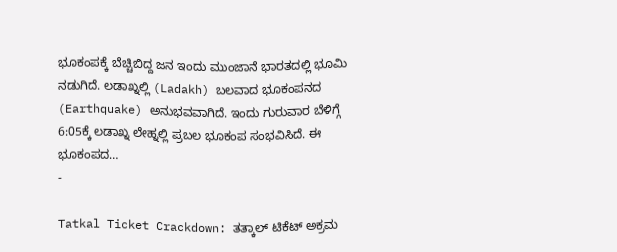ಭೂಕಂಪಕ್ಕೆ ಬೆಚ್ಚಿಬಿದ್ದ ಜನ ಇಂದು ಮುಂಜಾನೆ ಭಾರತದಲ್ಲಿ ಭೂಮಿ ನಡುಗಿದೆ. ಲಡಾಖ್ನಲ್ಲಿ (Ladakh) ಬಲವಾದ ಭೂಕಂಪನದ (Earthquake) ಅನುಭವವಾಗಿದೆ. ಇಂದು ಗುರುವಾರ ಬೆಳಿಗ್ಗೆ 6:05ಕ್ಕೆ ಲಡಾಖ್ನ ಲೇಹ್ನಲ್ಲಿ ಪ್ರಬಲ ಭೂಕಂಪ ಸಂಭವಿಸಿದೆ. ಈ ಭೂಕಂಪದ…
-

Tatkal Ticket Crackdown: ತತ್ಕಾಲ್ ಟಿಕೆಟ್ ಅಕ್ರಮ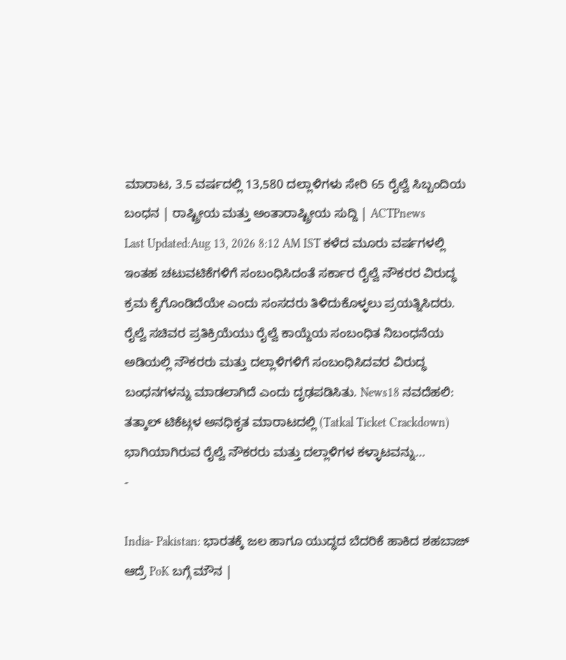ಮಾರಾಟ, 3.5 ವರ್ಷದಲ್ಲಿ 13,580 ದಲ್ಲಾಳಿಗಳು ಸೇರಿ 65 ರೈಲ್ವೆ ಸಿಬ್ಬಂದಿಯ ಬಂಧನ | ರಾಷ್ಟ್ರೀಯ ಮತ್ತು ಅಂತಾರಾಷ್ಟ್ರೀಯ ಸುದ್ದಿ | ACTPnews
Last Updated:Aug 13, 2026 8:12 AM IST ಕಳೆದ ಮೂರು ವರ್ಷಗಳಲ್ಲಿ ಇಂತಹ ಚಟುವಟಿಕೆಗಳಿಗೆ ಸಂಬಂಧಿಸಿದಂತೆ ಸರ್ಕಾರ ರೈಲ್ವೆ ನೌಕರರ ವಿರುದ್ಧ ಕ್ರಮ ಕೈಗೊಂಡಿದೆಯೇ ಎಂದು ಸಂಸದರು ತಿಳಿದುಕೊಳ್ಳಲು ಪ್ರಯತ್ನಿಸಿದರು. ರೈಲ್ವೆ ಸಚಿವರ ಪ್ರತಿಕ್ರಿಯೆಯು ರೈಲ್ವೆ ಕಾಯ್ದೆಯ ಸಂಬಂಧಿತ ನಿಬಂಧನೆಯ ಅಡಿಯಲ್ಲಿ ನೌಕರರು ಮತ್ತು ದಲ್ಲಾಳಿಗಳಿಗೆ ಸಂಬಂಧಿಸಿದವರ ವಿರುದ್ಧ ಬಂಧನಗಳನ್ನು ಮಾಡಲಾಗಿದೆ ಎಂದು ದೃಢಪಡಿಸಿತು. News18 ನವದೆಹಲಿ: ತತ್ಕಾಲ್ ಟಿಕೆಟ್ಗಳ ಅನಧಿಕೃತ ಮಾರಾಟದಲ್ಲಿ (Tatkal Ticket Crackdown) ಭಾಗಿಯಾಗಿರುವ ರೈಲ್ವೆ ನೌಕರರು ಮತ್ತು ದಲ್ಲಾಳಿಗಳ ಕಳ್ಳಾಟವನ್ನು…
-

India- Pakistan: ಭಾರತಕ್ಕೆ ಜಲ ಹಾಗೂ ಯುದ್ಧದ ಬೆದರಿಕೆ ಹಾಕಿದ ಶಹಬಾಜ್ ಆದ್ರೆ PoK ಬಗ್ಗೆ ಮೌನ |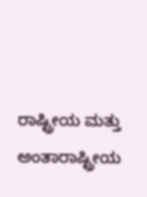ರಾಷ್ಟ್ರೀಯ ಮತ್ತು ಅಂತಾರಾಷ್ಟ್ರೀಯ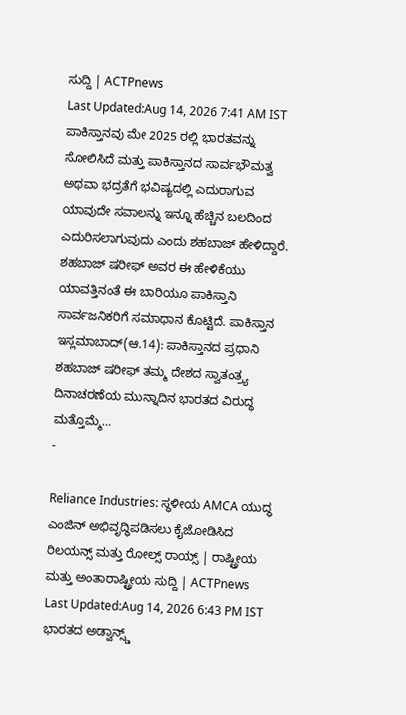ಸುದ್ದಿ | ACTPnews
Last Updated:Aug 14, 2026 7:41 AM IST ಪಾಕಿಸ್ತಾನವು ಮೇ 2025 ರಲ್ಲಿ ಭಾರತವನ್ನು ಸೋಲಿಸಿದೆ ಮತ್ತು ಪಾಕಿಸ್ತಾನದ ಸಾರ್ವಭೌಮತ್ವ ಅಥವಾ ಭದ್ರತೆಗೆ ಭವಿಷ್ಯದಲ್ಲಿ ಎದುರಾಗುವ ಯಾವುದೇ ಸವಾಲನ್ನು ಇನ್ನೂ ಹೆಚ್ಚಿನ ಬಲದಿಂದ ಎದುರಿಸಲಾಗುವುದು ಎಂದು ಶಹಬಾಜ್ ಹೇಳಿದ್ದಾರೆ. ಶಹಬಾಜ್ ಷರೀಫ್ ಅವರ ಈ ಹೇಳಿಕೆಯು ಯಾವತ್ತಿನಂತೆ ಈ ಬಾರಿಯೂ ಪಾಕಿಸ್ತಾನಿ ಸಾರ್ವಜನಿಕರಿಗೆ ಸಮಾಧಾನ ಕೊಟ್ಟಿದೆ. ಪಾಕಿಸ್ತಾನ ಇಸ್ಲಮಾಬಾದ್(ಆ.14): ಪಾಕಿಸ್ತಾನದ ಪ್ರಧಾನಿ ಶಹಬಾಜ್ ಷರೀಫ್ ತಮ್ಮ ದೇಶದ ಸ್ವಾತಂತ್ರ್ಯ ದಿನಾಚರಣೆಯ ಮುನ್ನಾದಿನ ಭಾರತದ ವಿರುದ್ಧ ಮತ್ತೊಮ್ಮೆ…
-

Reliance Industries: ಸ್ಥಳೀಯ AMCA ಯುದ್ಧ ಎಂಜಿನ್ ಅಭಿವೃದ್ಧಿಪಡಿಸಲು ಕೈಜೋಡಿಸಿದ ರಿಲಯನ್ಸ್ ಮತ್ತು ರೋಲ್ಸ್ ರಾಯ್ಸ್ | ರಾಷ್ಟ್ರೀಯ ಮತ್ತು ಅಂತಾರಾಷ್ಟ್ರೀಯ ಸುದ್ದಿ | ACTPnews
Last Updated:Aug 14, 2026 6:43 PM IST ಭಾರತದ ಅಡ್ವಾನ್ಸ್ಡ್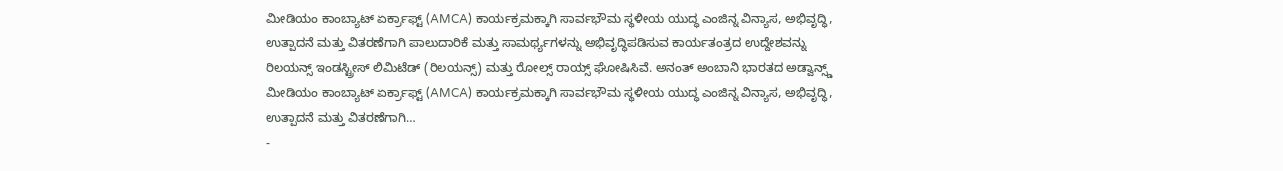ಮೀಡಿಯಂ ಕಾಂಬ್ಯಾಟ್ ಏರ್ಕ್ರಾಫ್ಟ್ (AMCA) ಕಾರ್ಯಕ್ರಮಕ್ಕಾಗಿ ಸಾರ್ವಭೌಮ ಸ್ಥಳೀಯ ಯುದ್ಧ ಎಂಜಿನ್ನ ವಿನ್ಯಾಸ, ಅಭಿವೃದ್ಧಿ, ಉತ್ಪಾದನೆ ಮತ್ತು ವಿತರಣೆಗಾಗಿ ಪಾಲುದಾರಿಕೆ ಮತ್ತು ಸಾಮರ್ಥ್ಯಗಳನ್ನು ಅಭಿವೃದ್ಧಿಪಡಿಸುವ ಕಾರ್ಯತಂತ್ರದ ಉದ್ದೇಶವನ್ನು ರಿಲಯನ್ಸ್ ಇಂಡಸ್ಟ್ರೀಸ್ ಲಿಮಿಟೆಡ್ (ರಿಲಯನ್ಸ್) ಮತ್ತು ರೋಲ್ಸ್ ರಾಯ್ಸ್ ಘೋಷಿಸಿವೆ. ಅನಂತ್ ಅಂಬಾನಿ ಭಾರತದ ಅಡ್ವಾನ್ಸ್ಡ್ ಮೀಡಿಯಂ ಕಾಂಬ್ಯಾಟ್ ಏರ್ಕ್ರಾಫ್ಟ್ (AMCA) ಕಾರ್ಯಕ್ರಮಕ್ಕಾಗಿ ಸಾರ್ವಭೌಮ ಸ್ಥಳೀಯ ಯುದ್ಧ ಎಂಜಿನ್ನ ವಿನ್ಯಾಸ, ಅಭಿವೃದ್ಧಿ, ಉತ್ಪಾದನೆ ಮತ್ತು ವಿತರಣೆಗಾಗಿ…
-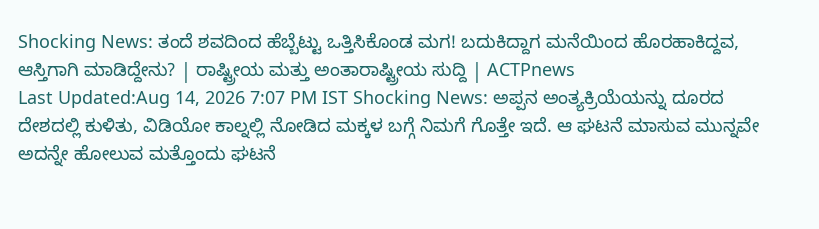Shocking News: ತಂದೆ ಶವದಿಂದ ಹೆಬ್ಬೆಟ್ಟು ಒತ್ತಿಸಿಕೊಂಡ ಮಗ! ಬದುಕಿದ್ದಾಗ ಮನೆಯಿಂದ ಹೊರಹಾಕಿದ್ದವ, ಆಸ್ತಿಗಾಗಿ ಮಾಡಿದ್ದೇನು? | ರಾಷ್ಟ್ರೀಯ ಮತ್ತು ಅಂತಾರಾಷ್ಟ್ರೀಯ ಸುದ್ದಿ | ACTPnews
Last Updated:Aug 14, 2026 7:07 PM IST Shocking News: ಅಪ್ಪನ ಅಂತ್ಯಕ್ರಿಯೆಯನ್ನು ದೂರದ ದೇಶದಲ್ಲಿ ಕುಳಿತು, ವಿಡಿಯೋ ಕಾಲ್ನಲ್ಲಿ ನೋಡಿದ ಮಕ್ಕಳ ಬಗ್ಗೆ ನಿಮಗೆ ಗೊತ್ತೇ ಇದೆ. ಆ ಘಟನೆ ಮಾಸುವ ಮುನ್ನವೇ ಅದನ್ನೇ ಹೋಲುವ ಮತ್ತೊಂದು ಘಟನೆ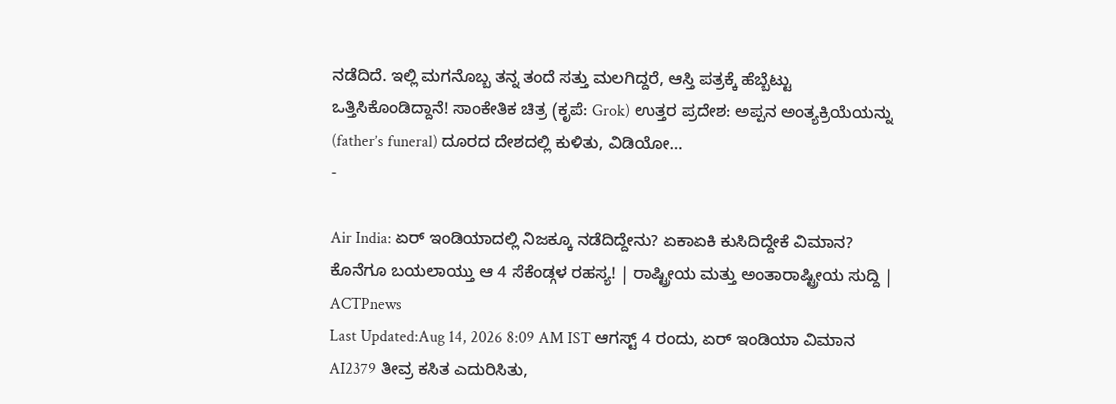ನಡೆದಿದೆ. ಇಲ್ಲಿ ಮಗನೊಬ್ಬ ತನ್ನ ತಂದೆ ಸತ್ತು ಮಲಗಿದ್ದರೆ, ಆಸ್ತಿ ಪತ್ರಕ್ಕೆ ಹೆಬ್ಬೆಟ್ಟು ಒತ್ತಿಸಿಕೊಂಡಿದ್ದಾನೆ! ಸಾಂಕೇತಿಕ ಚಿತ್ರ (ಕೃಪೆ: Grok) ಉತ್ತರ ಪ್ರದೇಶ: ಅಪ್ಪನ ಅಂತ್ಯಕ್ರಿಯೆಯನ್ನು (father’s funeral) ದೂರದ ದೇಶದಲ್ಲಿ ಕುಳಿತು, ವಿಡಿಯೋ…
-

Air India: ಏರ್ ಇಂಡಿಯಾದಲ್ಲಿ ನಿಜಕ್ಕೂ ನಡೆದಿದ್ದೇನು? ಏಕಾಏಕಿ ಕುಸಿದಿದ್ದೇಕೆ ವಿಮಾನ? ಕೊನೆಗೂ ಬಯಲಾಯ್ತು ಆ 4 ಸೆಕೆಂಡ್ಗಳ ರಹಸ್ಯ! | ರಾಷ್ಟ್ರೀಯ ಮತ್ತು ಅಂತಾರಾಷ್ಟ್ರೀಯ ಸುದ್ದಿ | ACTPnews
Last Updated:Aug 14, 2026 8:09 AM IST ಆಗಸ್ಟ್ 4 ರಂದು, ಏರ್ ಇಂಡಿಯಾ ವಿಮಾನ AI2379 ತೀವ್ರ ಕಸಿತ ಎದುರಿಸಿತು,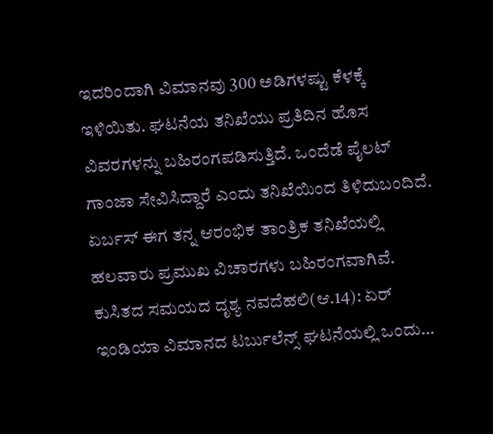ಇದರಿಂದಾಗಿ ವಿಮಾನವು 300 ಅಡಿಗಳಷ್ಟು ಕೆಳಕ್ಕೆ ಇಳಿಯಿತು. ಘಟನೆಯ ತನಿಖೆಯು ಪ್ರತಿದಿನ ಹೊಸ ವಿವರಗಳನ್ನು ಬಹಿರಂಗಪಡಿಸುತ್ತಿದೆ. ಒಂದೆಡೆ ಪೈಲಟ್ ಗಾಂಜಾ ಸೇವಿಸಿದ್ದಾರೆ ಎಂದು ತನಿಖೆಯಿಂದ ತಿಳಿದುಬಂದಿದೆ. ಏರ್ಬಸ್ ಈಗ ತನ್ನ ಆರಂಭಿಕ ತಾಂತ್ರಿಕ ತನಿಖೆಯಲ್ಲಿ ಹಲವಾರು ಪ್ರಮುಖ ವಿಚಾರಗಳು ಬಹಿರಂಗವಾಗಿವೆ. ಕುಸಿತದ ಸಮಯದ ದೃಶ್ಯ ನವದೆಹಲಿ(ಆ.14): ಏರ್ ಇಂಡಿಯಾ ವಿಮಾನದ ಟರ್ಬುಲೆನ್ಸ್ ಘಟನೆಯಲ್ಲಿ ಒಂದು…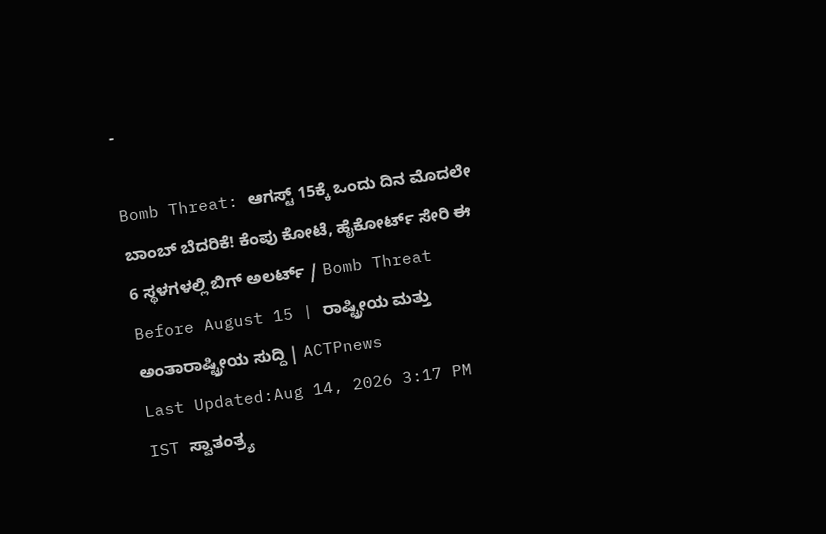-

Bomb Threat: ಆಗಸ್ಟ್ 15ಕ್ಕೆ ಒಂದು ದಿನ ಮೊದಲೇ ಬಾಂಬ್ ಬೆದರಿಕೆ! ಕೆಂಪು ಕೋಟೆ, ಹೈಕೋರ್ಟ್ ಸೇರಿ ಈ 6 ಸ್ಥಳಗಳಲ್ಲಿ ಬಿಗ್ ಅಲರ್ಟ್ / Bomb Threat Before August 15 | ರಾಷ್ಟ್ರೀಯ ಮತ್ತು ಅಂತಾರಾಷ್ಟ್ರೀಯ ಸುದ್ದಿ | ACTPnews
Last Updated:Aug 14, 2026 3:17 PM IST ಸ್ವಾತಂತ್ರ್ಯ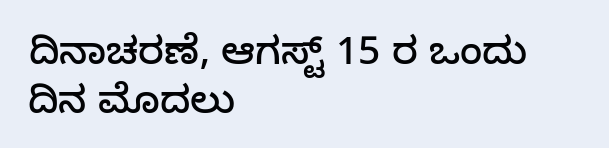ದಿನಾಚರಣೆ, ಆಗಸ್ಟ್ 15 ರ ಒಂದು ದಿನ ಮೊದಲು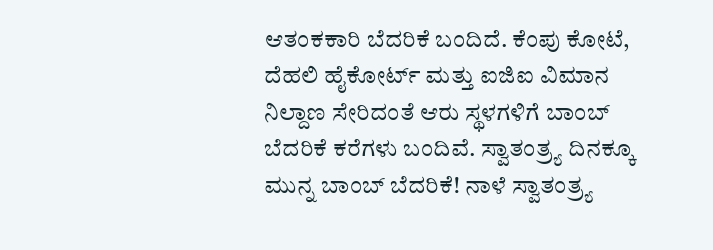ಆತಂಕಕಾರಿ ಬೆದರಿಕೆ ಬಂದಿದೆ. ಕೆಂಪು ಕೋಟೆ, ದೆಹಲಿ ಹೈಕೋರ್ಟ್ ಮತ್ತು ಐಜಿಐ ವಿಮಾನ ನಿಲ್ದಾಣ ಸೇರಿದಂತೆ ಆರು ಸ್ಥಳಗಳಿಗೆ ಬಾಂಬ್ ಬೆದರಿಕೆ ಕರೆಗಳು ಬಂದಿವೆ. ಸ್ವಾತಂತ್ರ್ಯ ದಿನಕ್ಕೂ ಮುನ್ನ ಬಾಂಬ್ ಬೆದರಿಕೆ! ನಾಳೆ ಸ್ವಾತಂತ್ರ್ಯ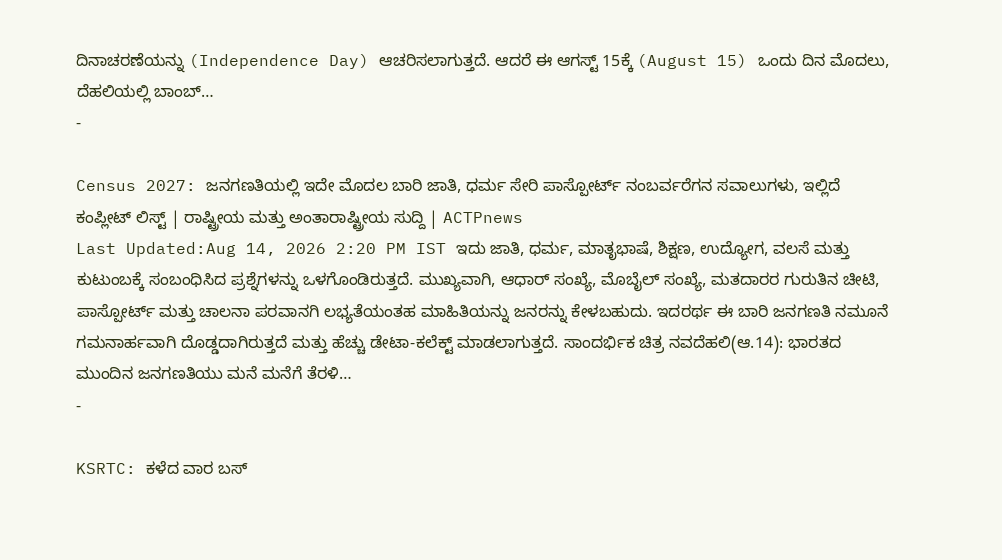ದಿನಾಚರಣೆಯನ್ನು (Independence Day) ಆಚರಿಸಲಾಗುತ್ತದೆ. ಆದರೆ ಈ ಆಗಸ್ಟ್ 15ಕ್ಕೆ (August 15) ಒಂದು ದಿನ ಮೊದಲು, ದೆಹಲಿಯಲ್ಲಿ ಬಾಂಬ್…
-

Census 2027: ಜನಗಣತಿಯಲ್ಲಿ ಇದೇ ಮೊದಲ ಬಾರಿ ಜಾತಿ, ಧರ್ಮ ಸೇರಿ ಪಾಸ್ಪೋರ್ಟ್ ನಂಬರ್ವರೆಗನ ಸವಾಲುಗಳು, ಇಲ್ಲಿದೆ ಕಂಪ್ಲೀಟ್ ಲಿಸ್ಟ್ | ರಾಷ್ಟ್ರೀಯ ಮತ್ತು ಅಂತಾರಾಷ್ಟ್ರೀಯ ಸುದ್ದಿ | ACTPnews
Last Updated:Aug 14, 2026 2:20 PM IST ಇದು ಜಾತಿ, ಧರ್ಮ, ಮಾತೃಭಾಷೆ, ಶಿಕ್ಷಣ, ಉದ್ಯೋಗ, ವಲಸೆ ಮತ್ತು ಕುಟುಂಬಕ್ಕೆ ಸಂಬಂಧಿಸಿದ ಪ್ರಶ್ನೆಗಳನ್ನು ಒಳಗೊಂಡಿರುತ್ತದೆ. ಮುಖ್ಯವಾಗಿ, ಆಧಾರ್ ಸಂಖ್ಯೆ, ಮೊಬೈಲ್ ಸಂಖ್ಯೆ, ಮತದಾರರ ಗುರುತಿನ ಚೀಟಿ, ಪಾಸ್ಪೋರ್ಟ್ ಮತ್ತು ಚಾಲನಾ ಪರವಾನಗಿ ಲಭ್ಯತೆಯಂತಹ ಮಾಹಿತಿಯನ್ನು ಜನರನ್ನು ಕೇಳಬಹುದು. ಇದರರ್ಥ ಈ ಬಾರಿ ಜನಗಣತಿ ನಮೂನೆ ಗಮನಾರ್ಹವಾಗಿ ದೊಡ್ಡದಾಗಿರುತ್ತದೆ ಮತ್ತು ಹೆಚ್ಚು ಡೇಟಾ-ಕಲೆಕ್ಟ್ ಮಾಡಲಾಗುತ್ತದೆ. ಸಾಂದರ್ಭಿಕ ಚಿತ್ರ ನವದೆಹಲಿ(ಆ.14): ಭಾರತದ ಮುಂದಿನ ಜನಗಣತಿಯು ಮನೆ ಮನೆಗೆ ತೆರಳಿ…
-

KSRTC: ಕಳೆದ ವಾರ ಬಸ್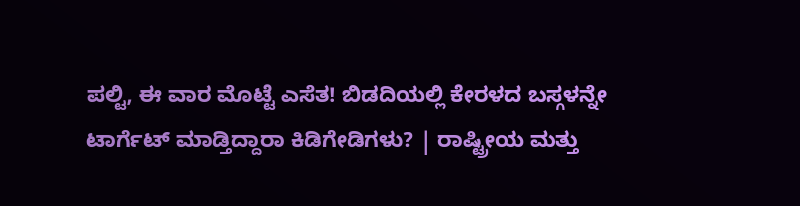ಪಲ್ಟಿ, ಈ ವಾರ ಮೊಟ್ಟೆ ಎಸೆತ! ಬಿಡದಿಯಲ್ಲಿ ಕೇರಳದ ಬಸ್ಗಳನ್ನೇ ಟಾರ್ಗೆಟ್ ಮಾಡ್ತಿದ್ದಾರಾ ಕಿಡಿಗೇಡಿಗಳು? | ರಾಷ್ಟ್ರೀಯ ಮತ್ತು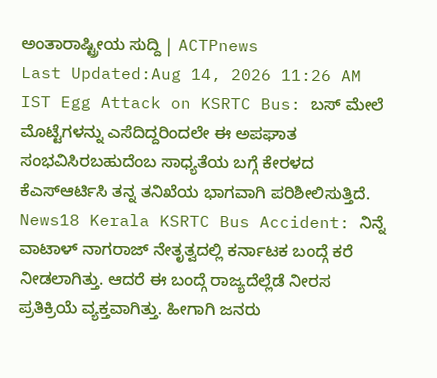ಅಂತಾರಾಷ್ಟ್ರೀಯ ಸುದ್ದಿ | ACTPnews
Last Updated:Aug 14, 2026 11:26 AM IST Egg Attack on KSRTC Bus: ಬಸ್ ಮೇಲೆ ಮೊಟ್ಟೆಗಳನ್ನು ಎಸೆದಿದ್ದರಿಂದಲೇ ಈ ಅಪಘಾತ ಸಂಭವಿಸಿರಬಹುದೆಂಬ ಸಾಧ್ಯತೆಯ ಬಗ್ಗೆ ಕೇರಳದ ಕೆಎಸ್ಆರ್ಟಿಸಿ ತನ್ನ ತನಿಖೆಯ ಭಾಗವಾಗಿ ಪರಿಶೀಲಿಸುತ್ತಿದೆ. News18 Kerala KSRTC Bus Accident: ನಿನ್ನೆ ವಾಟಾಳ್ ನಾಗರಾಜ್ ನೇತೃತ್ವದಲ್ಲಿ ಕರ್ನಾಟಕ ಬಂದ್ಗೆ ಕರೆ ನೀಡಲಾಗಿತ್ತು. ಆದರೆ ಈ ಬಂದ್ಗೆ ರಾಜ್ಯದೆಲ್ಲೆಡೆ ನೀರಸ ಪ್ರತಿಕ್ರಿಯೆ ವ್ಯಕ್ತವಾಗಿತ್ತು. ಹೀಗಾಗಿ ಜನರು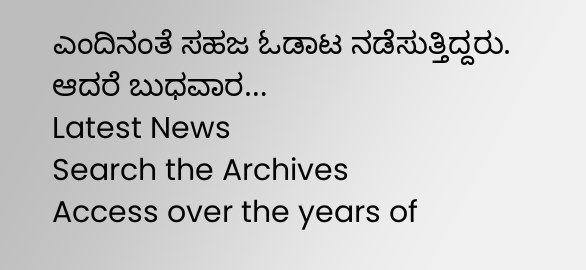ಎಂದಿನಂತೆ ಸಹಜ ಓಡಾಟ ನಡೆಸುತ್ತಿದ್ದರು. ಆದರೆ ಬುಧವಾರ…
Latest News
Search the Archives
Access over the years of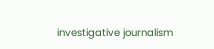investigative journalism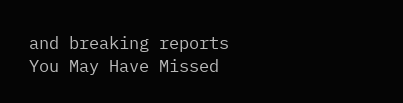and breaking reports
You May Have Missed